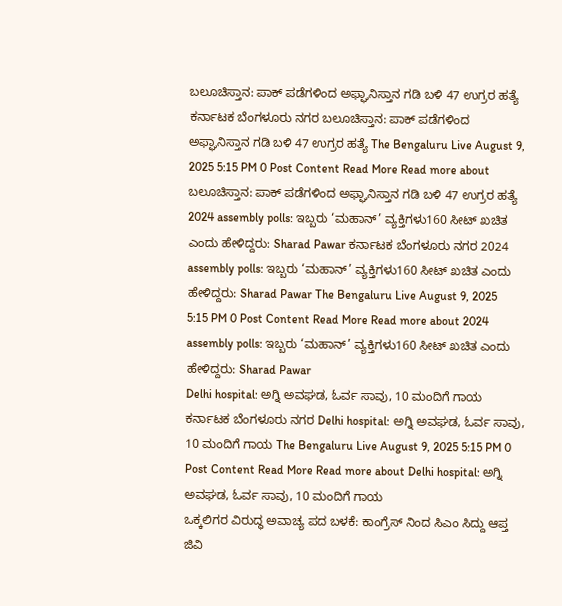ಬಲೂಚಿಸ್ತಾನ: ಪಾಕ್ ಪಡೆಗಳಿಂದ ಅಫ್ಘಾನಿಸ್ತಾನ ಗಡಿ ಬಳಿ 47 ಉಗ್ರರ ಹತ್ಯೆ ಕರ್ನಾಟಕ ಬೆಂಗಳೂರು ನಗರ ಬಲೂಚಿಸ್ತಾನ: ಪಾಕ್ ಪಡೆಗಳಿಂದ ಅಫ್ಘಾನಿಸ್ತಾನ ಗಡಿ ಬಳಿ 47 ಉಗ್ರರ ಹತ್ಯೆ The Bengaluru Live August 9, 2025 5:15 PM 0 Post Content Read More Read more about ಬಲೂಚಿಸ್ತಾನ: ಪಾಕ್ ಪಡೆಗಳಿಂದ ಅಫ್ಘಾನಿಸ್ತಾನ ಗಡಿ ಬಳಿ 47 ಉಗ್ರರ ಹತ್ಯೆ
2024 assembly polls: ಇಬ್ಬರು ‘ಮಹಾನ್’ ವ್ಯಕ್ತಿಗಳು160 ಸೀಟ್ ಖಚಿತ ಎಂದು ಹೇಳಿದ್ದರು: Sharad Pawar ಕರ್ನಾಟಕ ಬೆಂಗಳೂರು ನಗರ 2024 assembly polls: ಇಬ್ಬರು ‘ಮಹಾನ್’ ವ್ಯಕ್ತಿಗಳು160 ಸೀಟ್ ಖಚಿತ ಎಂದು ಹೇಳಿದ್ದರು: Sharad Pawar The Bengaluru Live August 9, 2025 5:15 PM 0 Post Content Read More Read more about 2024 assembly polls: ಇಬ್ಬರು ‘ಮಹಾನ್’ ವ್ಯಕ್ತಿಗಳು160 ಸೀಟ್ ಖಚಿತ ಎಂದು ಹೇಳಿದ್ದರು: Sharad Pawar
Delhi hospital: ಅಗ್ನಿ ಅವಘಡ, ಓರ್ವ ಸಾವು, 10 ಮಂದಿಗೆ ಗಾಯ ಕರ್ನಾಟಕ ಬೆಂಗಳೂರು ನಗರ Delhi hospital: ಅಗ್ನಿ ಅವಘಡ, ಓರ್ವ ಸಾವು, 10 ಮಂದಿಗೆ ಗಾಯ The Bengaluru Live August 9, 2025 5:15 PM 0 Post Content Read More Read more about Delhi hospital: ಅಗ್ನಿ ಅವಘಡ, ಓರ್ವ ಸಾವು, 10 ಮಂದಿಗೆ ಗಾಯ
ಒಕ್ಕಲಿಗರ ವಿರುದ್ಧ ಅವಾಚ್ಯ ಪದ ಬಳಕೆ: ಕಾಂಗ್ರೆಸ್ ನಿಂದ ಸಿಎಂ ಸಿದ್ದು ಆಪ್ತ ಜಿವಿ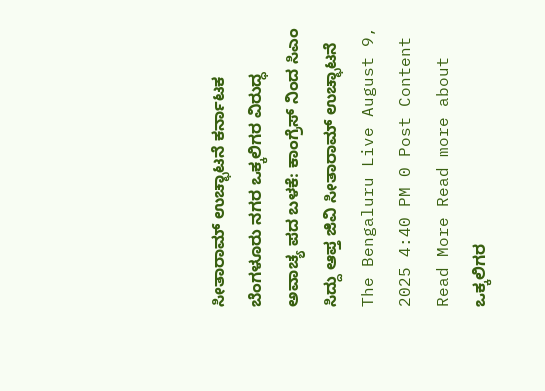ಸೀತಾರಾಮ್ ಉಚ್ಛಾಟನೆ ಕರ್ನಾಟಕ ಬೆಂಗಳೂರು ನಗರ ಒಕ್ಕಲಿಗರ ವಿರುದ್ಧ ಅವಾಚ್ಯ ಪದ ಬಳಕೆ: ಕಾಂಗ್ರೆಸ್ ನಿಂದ ಸಿಎಂ ಸಿದ್ದು ಆಪ್ತ ಜಿವಿ ಸೀತಾರಾಮ್ ಉಚ್ಛಾಟನೆ The Bengaluru Live August 9, 2025 4:40 PM 0 Post Content Read More Read more about ಒಕ್ಕಲಿಗರ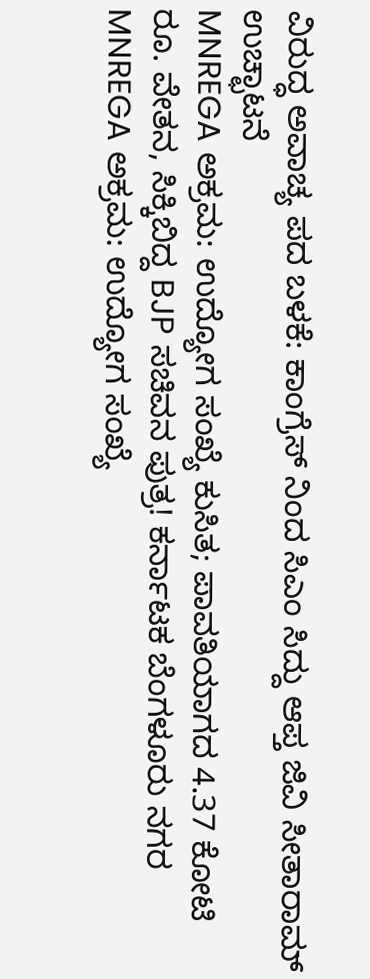ವಿರುದ್ಧ ಅವಾಚ್ಯ ಪದ ಬಳಕೆ: ಕಾಂಗ್ರೆಸ್ ನಿಂದ ಸಿಎಂ ಸಿದ್ದು ಆಪ್ತ ಜಿವಿ ಸೀತಾರಾಮ್ ಉಚ್ಛಾಟನೆ
MNREGA ಅಕ್ರಮ: ಉದ್ಯೋಗ ಸಂಖ್ಯೆ ಕುಸಿತ; ಪಾವತಿಯಾಗದ 4.37 ಕೋಟಿ ರೂ. ವೇತನ, ಸಿಕ್ಕಿಬಿದ್ದ BJP ಸಚಿವನ ಪುತ್ರ! ಕರ್ನಾಟಕ ಬೆಂಗಳೂರು ನಗರ MNREGA ಅಕ್ರಮ: ಉದ್ಯೋಗ ಸಂಖ್ಯೆ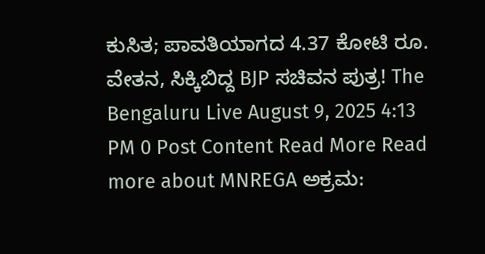ಕುಸಿತ; ಪಾವತಿಯಾಗದ 4.37 ಕೋಟಿ ರೂ. ವೇತನ, ಸಿಕ್ಕಿಬಿದ್ದ BJP ಸಚಿವನ ಪುತ್ರ! The Bengaluru Live August 9, 2025 4:13 PM 0 Post Content Read More Read more about MNREGA ಅಕ್ರಮ: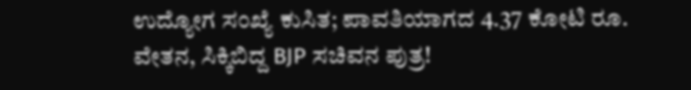ಉದ್ಯೋಗ ಸಂಖ್ಯೆ ಕುಸಿತ; ಪಾವತಿಯಾಗದ 4.37 ಕೋಟಿ ರೂ. ವೇತನ, ಸಿಕ್ಕಿಬಿದ್ದ BJP ಸಚಿವನ ಪುತ್ರ!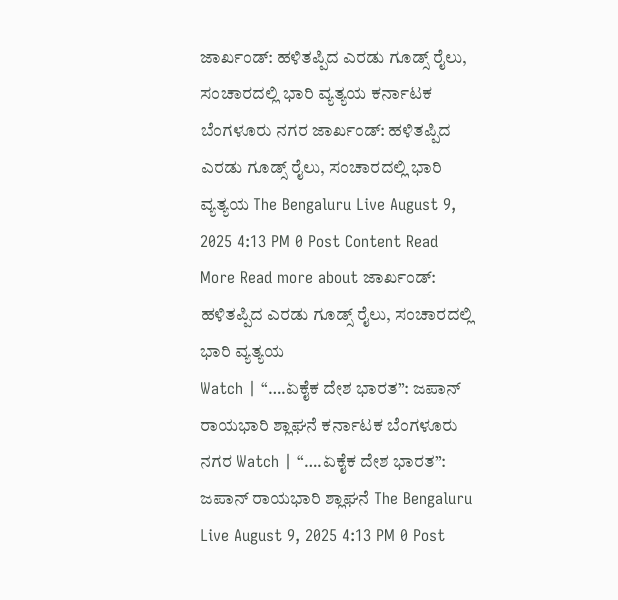ಜಾರ್ಖಂಡ್: ಹಳಿತಪ್ಪಿದ ಎರಡು ಗೂಡ್ಸ್ ರೈಲು, ಸಂಚಾರದಲ್ಲಿ ಭಾರಿ ವ್ಯತ್ಯಯ ಕರ್ನಾಟಕ ಬೆಂಗಳೂರು ನಗರ ಜಾರ್ಖಂಡ್: ಹಳಿತಪ್ಪಿದ ಎರಡು ಗೂಡ್ಸ್ ರೈಲು, ಸಂಚಾರದಲ್ಲಿ ಭಾರಿ ವ್ಯತ್ಯಯ The Bengaluru Live August 9, 2025 4:13 PM 0 Post Content Read More Read more about ಜಾರ್ಖಂಡ್: ಹಳಿತಪ್ಪಿದ ಎರಡು ಗೂಡ್ಸ್ ರೈಲು, ಸಂಚಾರದಲ್ಲಿ ಭಾರಿ ವ್ಯತ್ಯಯ
Watch | “….ಏಕೈಕ ದೇಶ ಭಾರತ”: ಜಪಾನ್ ರಾಯಭಾರಿ ಶ್ಲಾಘನೆ ಕರ್ನಾಟಕ ಬೆಂಗಳೂರು ನಗರ Watch | “….ಏಕೈಕ ದೇಶ ಭಾರತ”: ಜಪಾನ್ ರಾಯಭಾರಿ ಶ್ಲಾಘನೆ The Bengaluru Live August 9, 2025 4:13 PM 0 Post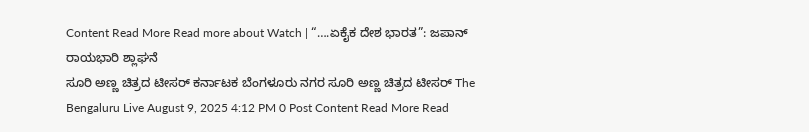Content Read More Read more about Watch | “….ಏಕೈಕ ದೇಶ ಭಾರತ”: ಜಪಾನ್ ರಾಯಭಾರಿ ಶ್ಲಾಘನೆ
ಸೂರಿ ಅಣ್ಣ ಚಿತ್ರದ ಟೀಸರ್ ಕರ್ನಾಟಕ ಬೆಂಗಳೂರು ನಗರ ಸೂರಿ ಅಣ್ಣ ಚಿತ್ರದ ಟೀಸರ್ The Bengaluru Live August 9, 2025 4:12 PM 0 Post Content Read More Read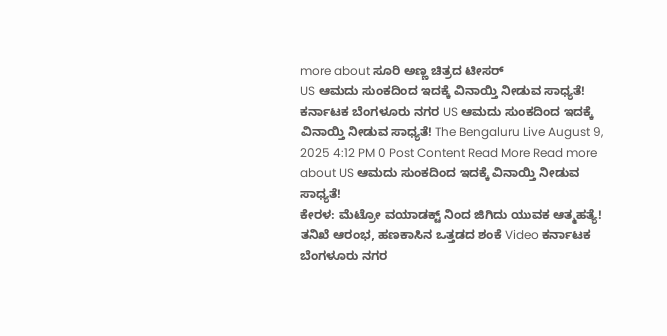more about ಸೂರಿ ಅಣ್ಣ ಚಿತ್ರದ ಟೀಸರ್
US ಆಮದು ಸುಂಕದಿಂದ ಇದಕ್ಕೆ ವಿನಾಯ್ತಿ ನೀಡುವ ಸಾಧ್ಯತೆ! ಕರ್ನಾಟಕ ಬೆಂಗಳೂರು ನಗರ US ಆಮದು ಸುಂಕದಿಂದ ಇದಕ್ಕೆ ವಿನಾಯ್ತಿ ನೀಡುವ ಸಾಧ್ಯತೆ! The Bengaluru Live August 9, 2025 4:12 PM 0 Post Content Read More Read more about US ಆಮದು ಸುಂಕದಿಂದ ಇದಕ್ಕೆ ವಿನಾಯ್ತಿ ನೀಡುವ ಸಾಧ್ಯತೆ!
ಕೇರಳ: ಮೆಟ್ರೋ ವಯಾಡಕ್ಟ್ ನಿಂದ ಜಿಗಿದು ಯುವಕ ಆತ್ಮಹತ್ಯೆ! ತನಿಖೆ ಆರಂಭ, ಹಣಕಾಸಿನ ಒತ್ತಡದ ಶಂಕೆ Video ಕರ್ನಾಟಕ ಬೆಂಗಳೂರು ನಗರ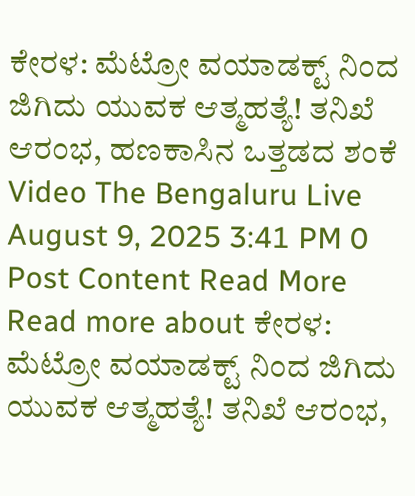ಕೇರಳ: ಮೆಟ್ರೋ ವಯಾಡಕ್ಟ್ ನಿಂದ ಜಿಗಿದು ಯುವಕ ಆತ್ಮಹತ್ಯೆ! ತನಿಖೆ ಆರಂಭ, ಹಣಕಾಸಿನ ಒತ್ತಡದ ಶಂಕೆ Video The Bengaluru Live August 9, 2025 3:41 PM 0 Post Content Read More Read more about ಕೇರಳ: ಮೆಟ್ರೋ ವಯಾಡಕ್ಟ್ ನಿಂದ ಜಿಗಿದು ಯುವಕ ಆತ್ಮಹತ್ಯೆ! ತನಿಖೆ ಆರಂಭ,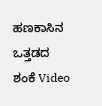ಹಣಕಾಸಿನ ಒತ್ತಡದ ಶಂಕೆ Video